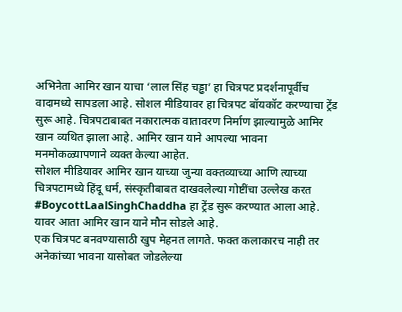अभिनेता आमिर खान याचा ‘लाल सिंह चड्ढा’ हा चित्रपट प्रदर्शनापूर्वीच वादामध्ये सापडला आहे. सोशल मीडियावर हा चित्रपट बॉयकॉट करण्याचा ट्रेंड सुरू आहे. चित्रपटाबाबत नकारात्मक वातावरण निर्माण झाल्यामुळे आमिर खान व्यथित झाला आहे. आमिर खान याने आपल्या भावना मनमोकळ्यापणाने व्यक्त केल्या आहेत.
सोशल मीडियावर आमिर खान याच्या जुन्या वक्तव्याच्या आणि त्याच्या चित्रपटामध्ये हिंदू धर्म, संस्कृतीबाबत दाखवलेल्या गोष्टींचा उल्लेख करत #BoycottLaalSinghChaddha हा ट्रेंड सुरू करण्यात आला आहे. यावर आता आमिर खान याने मौन सोडले आहे.
एक चित्रपट बनवण्यासाठी खुप मेहनत लागते. फक्त कलाकारच नाही तर अनेकांच्या भावना यासोबत जोडलेल्या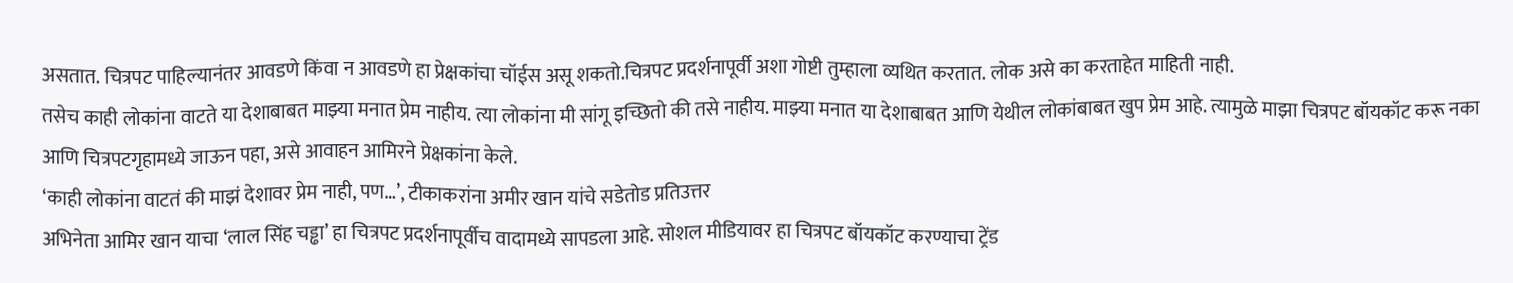असतात. चित्रपट पाहिल्यानंतर आवडणे किंवा न आवडणे हा प्रेक्षकांचा चॉईस असू शकतो.चित्रपट प्रदर्शनापूर्वी अशा गोष्टी तुम्हाला व्यथित करतात. लोक असे का करताहेत माहिती नाही.
तसेच काही लोकांना वाटते या देशाबाबत माझ्या मनात प्रेम नाहीय. त्या लोकांना मी सांगू इच्छितो की तसे नाहीय. माझ्या मनात या देशाबाबत आणि येथील लोकांबाबत खुप प्रेम आहे. त्यामुळे माझा चित्रपट बॉयकॉट करू नका आणि चित्रपटगृहामध्ये जाऊन पहा, असे आवाहन आमिरने प्रेक्षकांना केले.
‘काही लोकांना वाटतं की माझं देशावर प्रेम नाही, पण…’, टीकाकरांना अमीर खान यांचे सडेतोड प्रतिउत्तर
अभिनेता आमिर खान याचा ‘लाल सिंह चड्ढा’ हा चित्रपट प्रदर्शनापूर्वीच वादामध्ये सापडला आहे. सोशल मीडियावर हा चित्रपट बॉयकॉट करण्याचा ट्रेंड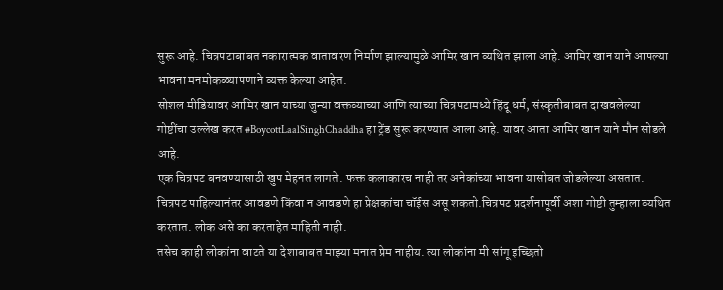सुरू आहे. चित्रपटाबाबत नकारात्मक वातावरण निर्माण झाल्यामुळे आमिर खान व्यथित झाला आहे. आमिर खान याने आपल्या भावना मनमोकळ्यापणाने व्यक्त केल्या आहेत.
सोशल मीडियावर आमिर खान याच्या जुन्या वक्तव्याच्या आणि त्याच्या चित्रपटामध्ये हिंदू धर्म, संस्कृतीबाबत दाखवलेल्या गोष्टींचा उल्लेख करत #BoycottLaalSinghChaddha हा ट्रेंड सुरू करण्यात आला आहे. यावर आता आमिर खान याने मौन सोडले आहे.
एक चित्रपट बनवण्यासाठी खुप मेहनत लागते. फक्त कलाकारच नाही तर अनेकांच्या भावना यासोबत जोडलेल्या असतात. चित्रपट पाहिल्यानंतर आवडणे किंवा न आवडणे हा प्रेक्षकांचा चॉईस असू शकतो.चित्रपट प्रदर्शनापूर्वी अशा गोष्टी तुम्हाला व्यथित करतात. लोक असे का करताहेत माहिती नाही.
तसेच काही लोकांना वाटते या देशाबाबत माझ्या मनात प्रेम नाहीय. त्या लोकांना मी सांगू इच्छितो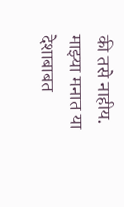की तसे नाहीय. माझ्या मनात या देशाबाबत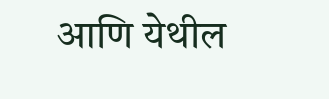आणि येथील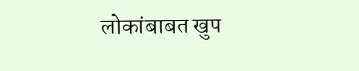लोकांबाबत खुप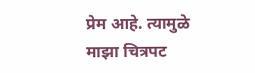प्रेम आहे. त्यामुळे माझा चित्रपट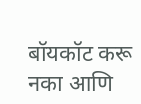बॉयकॉट करू नका आणि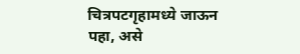चित्रपटगृहामध्ये जाऊन पहा, असे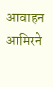आवाहन आमिरने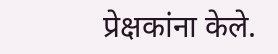प्रेक्षकांना केले.